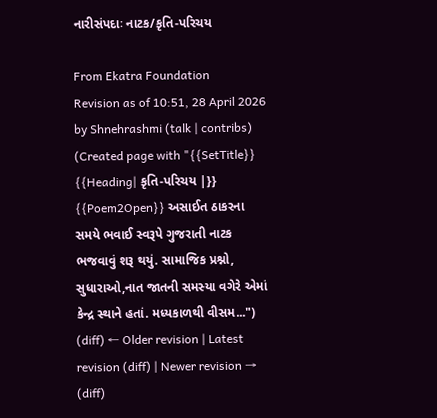નારીસંપદાઃ નાટક/કૃતિ-પરિચય

From Ekatra Foundation
Revision as of 10:51, 28 April 2026 by Shnehrashmi (talk | contribs) (Created page with "{{SetTitle}} {{Heading| કૃતિ-પરિચય |}} {{Poem2Open}} અસાઈત ઠાકરના સમયે ભવાઈ સ્વરૂપે ગુજરાતી નાટક ભજવાવું શરૂ થયું. સામાજિક પ્રશ્નો, સુધારાઓ,નાત જાતની સમસ્યા વગેરે એમાં કેન્દ્ર સ્થાને હતાં. મધ્યકાળથી વીસમ...")
(diff) ← Older revision | Latest revision (diff) | Newer revision → (diff)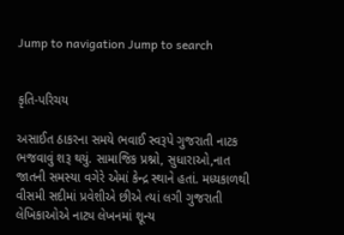Jump to navigation Jump to search


કૃતિ-પરિચય

અસાઈત ઠાકરના સમયે ભવાઈ સ્વરૂપે ગુજરાતી નાટક ભજવાવું શરૂ થયું. સામાજિક પ્રશ્નો, સુધારાઓ,નાત જાતની સમસ્યા વગેરે એમાં કેન્દ્ર સ્થાને હતાં. મધ્યકાળથી વીસમી સદીમાં પ્રવેશીએ છીએ ત્યાં લગી ગુજરાતી લેખિકાઓએ નાટ્ય લેખનમાં શૂન્ય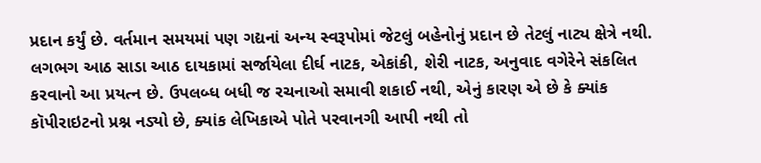પ્રદાન કર્યું છે. વર્તમાન સમયમાં પણ ગદ્યનાં અન્ય સ્વરૂપોમાં જેટલું બહેનોનું પ્રદાન છે તેટલું નાટ્ય ક્ષેત્રે નથી. લગભગ આઠ સાડા આઠ દાયકામાં સર્જાયેલા દીર્ઘ નાટક, એકાંકી, શેરી નાટક, અનુવાદ વગેરેને સંકલિત કરવાનો આ પ્રયત્ન છે. ઉપલબ્ધ બધી જ રચનાઓ સમાવી શકાઈ નથી, એનું કારણ એ છે કે ક્યાંક કૉપીરાઇટનો પ્રશ્ન નડ્યો છે, ક્યાંક લેખિકાએ પોતે પરવાનગી આપી નથી તો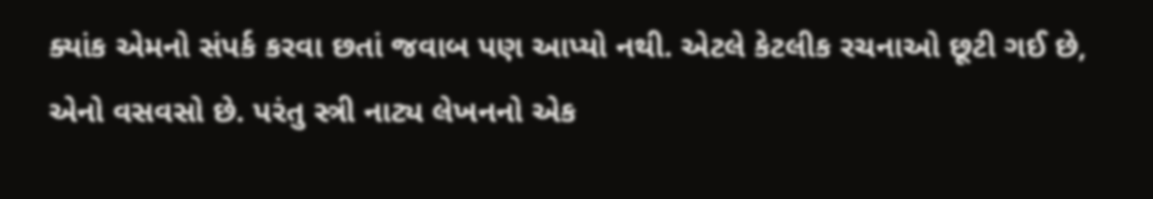ક્યાંક એમનો સંપર્ક કરવા છતાં જવાબ પણ આપ્યો નથી. એટલે કેટલીક રચનાઓ છૂટી ગઈ છે, એનો વસવસો છે. પરંતુ સ્ત્રી નાટ્ય લેખનનો એક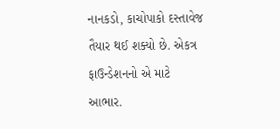નાનકડો, કાચોપાકો દસ્તાવેજ તૈયાર થઈ શક્યો છે. એકત્ર ફાઉન્ડેશનનો એ માટે આભાર.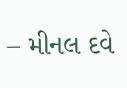– મીનલ દવે